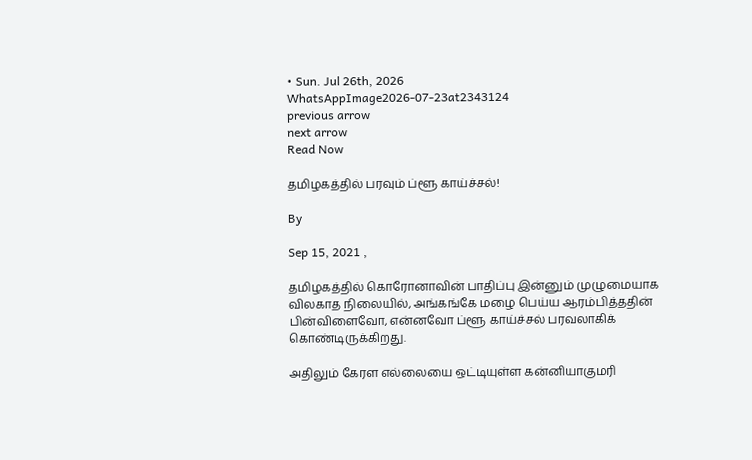• Sun. Jul 26th, 2026
WhatsAppImage2026-07-23at2343124
previous arrow
next arrow
Read Now

தமிழகத்தில் பரவும் ப்ளூ காய்ச்சல்!

By

Sep 15, 2021 ,

தமிழகத்தில் கொரோனாவின் பாதிப்பு இன்னும் முழுமையாக விலகாத நிலையில், அங்கங்கே மழை பெய்ய ஆரம்பித்ததின் பின்விளைவோ, என்னவோ ப்ளூ காய்ச்சல் பரவலாகிக் கொண்டிருக்கிறது.

அதிலும் கேரள எல்லையை ஒட்டியுள்ள கன்னியாகுமரி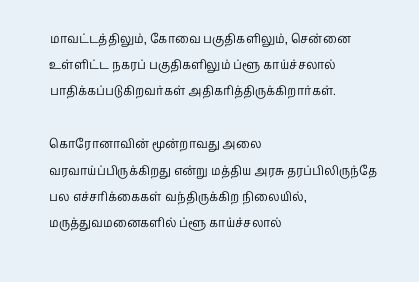மாவட்டத்திலும், கோவை பகுதிகளிலும், சென்னை உள்ளிட்ட நகரப் பகுதிகளிலும் ப்ளூ காய்ச்சலால் பாதிக்கப்படுகிறவர்கள் அதிகரித்திருக்கிறார்கள்.

கொரோனாவின் மூன்றாவது அலை வரவாய்ப்பிருக்கிறது என்று மத்திய அரசு தரப்பிலிருந்தே பல எச்சரிக்கைகள் வந்திருக்கிற நிலையில், மருத்துவமனைகளில் ப்ளூ காய்ச்சலால்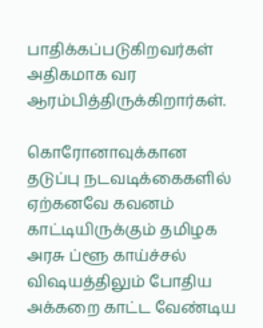பாதிக்கப்படுகிறவர்கள் அதிகமாக வர ஆரம்பித்திருக்கிறார்கள்.

கொரோனாவுக்கான தடுப்பு நடவடிக்கைகளில் ஏற்கனவே கவனம் காட்டியிருக்கும் தமிழக அரசு ப்ளூ காய்ச்சல் விஷயத்திலும் போதிய அக்கறை காட்ட வேண்டிய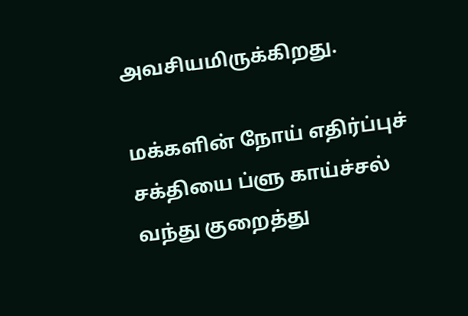அவசியமிருக்கிறது.

மக்களின் நோய் எதிர்ப்புச் சக்தியை ப்ளு காய்ச்சல் வந்து குறைத்து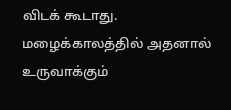விடக் கூடாது. மழைக்காலத்தில் அதனால் உருவாக்கும்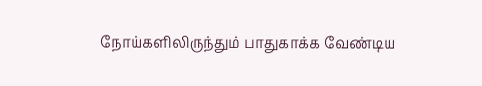நோய்களிலிருந்தும் பாதுகாக்க வேண்டிய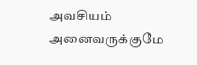அவசியம் அனைவருக்குமே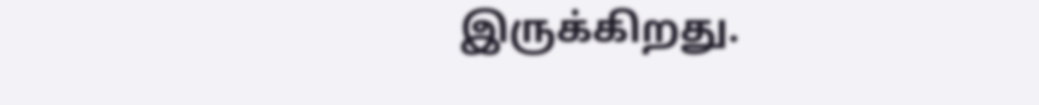இருக்கிறது.